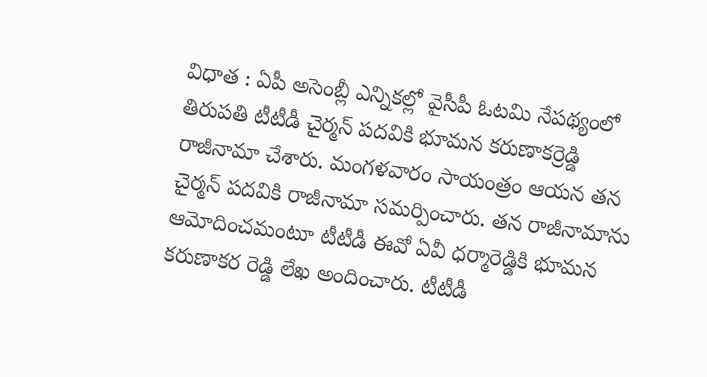విధాత : ఏపీ అసెంబ్లీ ఎన్నికల్లో వైసీపీ ఓటమి నేపథ్యంలో తిరుపతి టీటీడీ చైర్మన్ పదవికి భూమన కరుణాకర్రెడ్డి రాజీనామా చేశారు. మంగళవారం సాయంత్రం ఆయన తన చైర్మన్ పదవికి రాజీనామా సమర్పించారు. తన రాజీనామాను ఆమోదించమంటూ టీటీడీ ఈవో ఏవీ ధర్మారెడ్డికి భూమన కరుణాకర రెడ్డి లేఖ అందించారు. టీటీడీ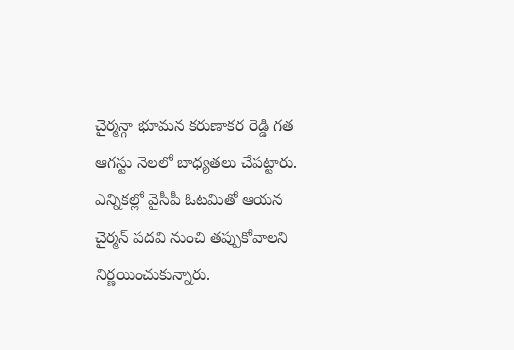చైర్మన్గా భూమన కరుణాకర రెడ్డి గత ఆగస్టు నెలలో బాధ్యతలు చేపట్టారు. ఎన్నికల్లో వైసీపీ ఓటమితో ఆయన చైర్మన్ పదవి నుంచి తప్పుకోవాలని నిర్ణయించుకున్నారు.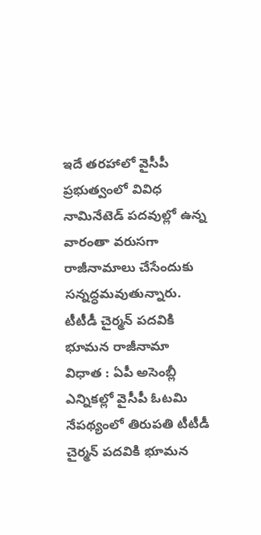ఇదే తరహాలో వైసీపీ ప్రభుత్వంలో వివిధ నామినేటెడ్ పదవుల్లో ఉన్న వారంతా వరుసగా రాజీనామాలు చేసేందుకు సన్నద్ధమవుతున్నారు.
టీటీడీ చైర్మన్ పదవికి భూమన రాజీనామా
విధాత : ఏపీ అసెంబ్లీ ఎన్నికల్లో వైసీపీ ఓటమి నేపథ్యంలో తిరుపతి టీటీడీ చైర్మన్ పదవికి భూమన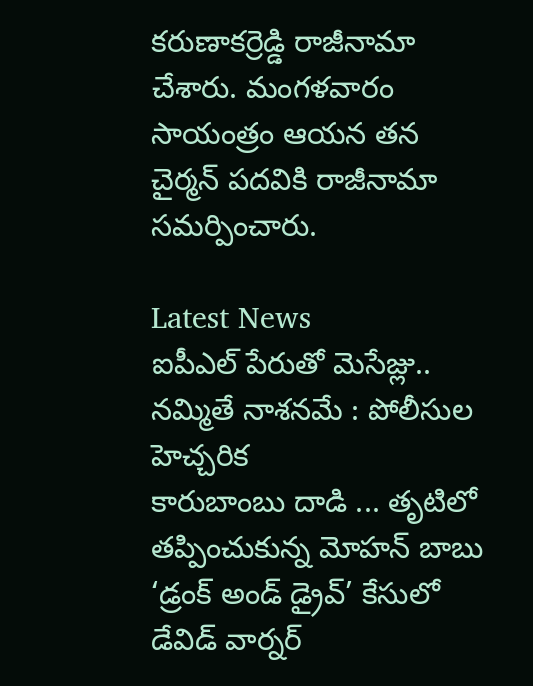కరుణాకర్రెడ్డి రాజీనామా చేశారు. మంగళవారం సాయంత్రం ఆయన తన చైర్మన్ పదవికి రాజీనామా సమర్పించారు.

Latest News
ఐపీఎల్ పేరుతో మెసేజ్లు.. నమ్మితే నాశనమే : పోలీసుల హెచ్చరిక
కారుబాంబు దాడి ... తృటిలో తప్పించుకున్న మోహన్ బాబు
‘డ్రంక్ అండ్ డ్రైవ్’ కేసులో డేవిడ్ వార్నర్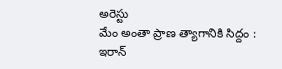అరెస్టు
మేం అంతా ప్రాణ త్యాగానికి సిద్దం : ఇరాన్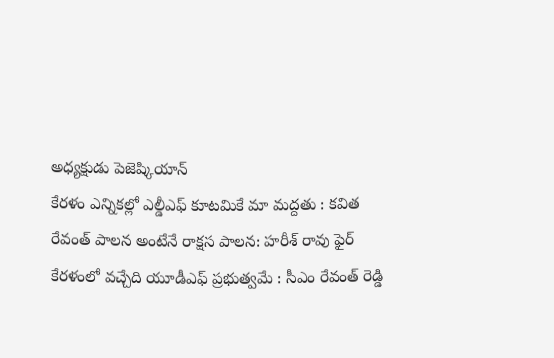అధ్యక్షుడు పెజెష్కియాన్
కేరళం ఎన్నికల్లో ఎల్డీఎఫ్ కూటమికే మా మద్దతు : కవిత
రేవంత్ పాలన అంటేనే రాక్షస పాలన: హరీశ్ రావు ఫైర్
కేరళంలో వచ్చేది యూడీఎఫ్ ప్రభుత్వమే : సీఎం రేవంత్ రెడ్డి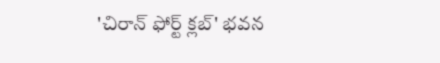'చిరాన్ ఫోర్ట్ క్లబ్' భవన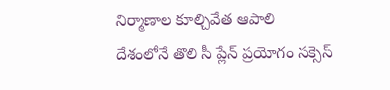నిర్మాణాల కూల్చివేత ఆపాలి
దేశంలోనే తొలి సీ ప్లేన్ ప్రయోగం సక్సెస్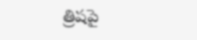త్రిషపై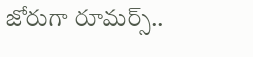జోరుగా రూమర్స్..